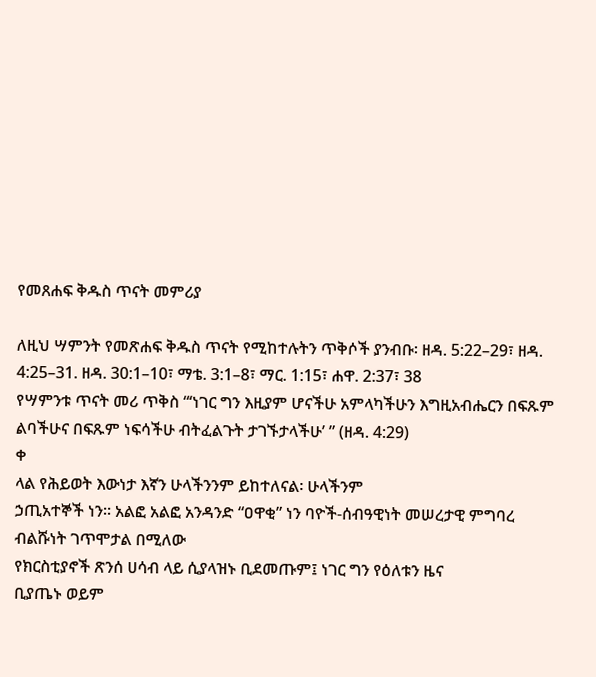የመጸሐፍ ቅዱስ ጥናት መምሪያ

ለዚህ ሣምንት የመጽሐፍ ቅዱስ ጥናት የሚከተሉትን ጥቅሶች ያንብቡ፡ ዘዳ. 5:22–29፣ ዘዳ. 4:25–31. ዘዳ. 30:1–10፣ ማቴ. 3:1–8፣ ማር. 1:15፣ ሐዋ. 2:37፣ 38
የሣምንቱ ጥናት መሪ ጥቅስ “‘ነገር ግን እዚያም ሆናችሁ አምላካችሁን እግዚአብሔርን በፍጹም ልባችሁና በፍጹም ነፍሳችሁ ብትፈልጉት ታገኙታላችሁ’ ” (ዘዳ. 4:29)
ቀ
ላል የሕይወት እውነታ እኛን ሁላችንንም ይከተለናል፡ ሁላችንም
ኃጢአተኞች ነን። አልፎ አልፎ አንዳንድ “ዐዋቂ” ነን ባዮች-ሰብዓዊነት መሠረታዊ ምግባረ ብልሹነት ገጥሞታል በሚለው
የክርስቲያኖች ጽንሰ ሀሳብ ላይ ሲያላዝኑ ቢደመጡም፤ ነገር ግን የዕለቱን ዜና
ቢያጤኑ ወይም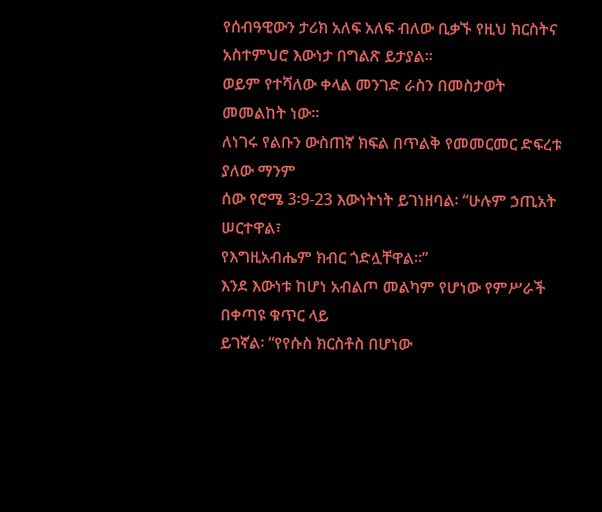የሰብዓዊውን ታሪክ አለፍ አለፍ ብለው ቢቃኙ የዚህ ክርስትና
አስተምህሮ እውነታ በግልጽ ይታያል።
ወይም የተሻለው ቀላል መንገድ ራስን በመስታወት መመልከት ነው።
ለነገሩ የልቡን ውስጠኛ ክፍል በጥልቅ የመመርመር ድፍረቱ ያለው ማንም
ሰው የሮሜ 3፡9-23 እውነትነት ይገነዘባል፡ “ሁሉም ኃጢአት ሠርተዋል፣
የእግዚአብሔም ክብር ጎድሏቸዋል።”
እንደ እውነቱ ከሆነ አብልጦ መልካም የሆነው የምሥራች በቀጣዩ ቁጥር ላይ
ይገኛል፡ “የየሱስ ክርስቶስ በሆነው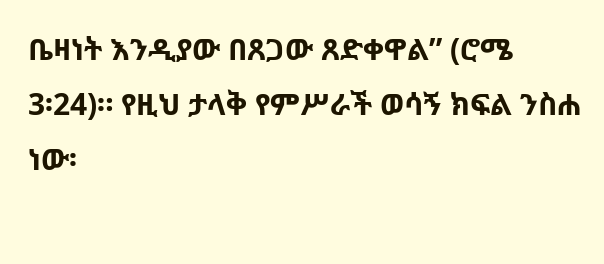ቤዛነት እንዲያው በጸጋው ጸድቀዋል” (ሮሜ
3፡24)። የዚህ ታላቅ የምሥራች ወሳኝ ክፍል ንስሐ ነው፡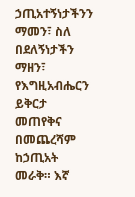ኃጢአተኝነታችንን
ማመን፣ ስለ በደለኝነታችን ማዘን፣ የእግዚአብሔርን ይቅርታ መጠየቅና
በመጨረሻም ከኃጢአት መራቅ። እኛ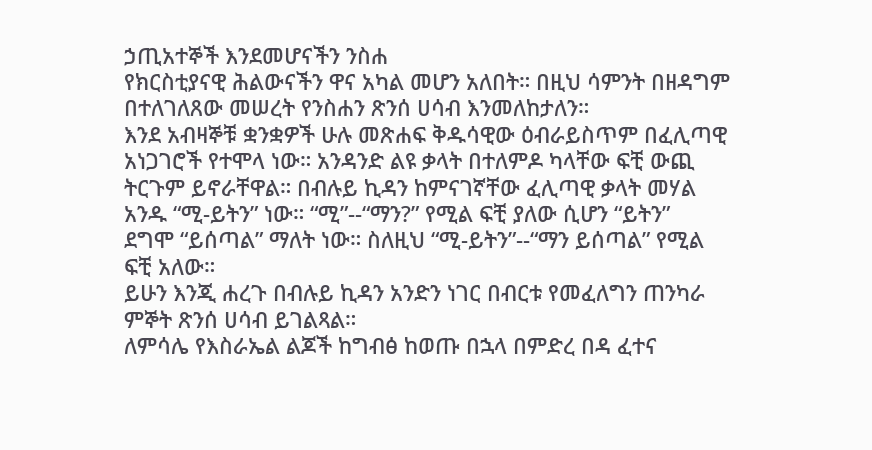ኃጢአተኞች እንደመሆናችን ንስሐ
የክርስቲያናዊ ሕልውናችን ዋና አካል መሆን አለበት። በዚህ ሳምንት በዘዳግም
በተለገለጸው መሠረት የንስሐን ጽንሰ ሀሳብ እንመለከታለን።
እንደ አብዛኞቹ ቋንቋዎች ሁሉ መጽሐፍ ቅዱሳዊው ዕብራይስጥም በፈሊጣዊ
አነጋገሮች የተሞላ ነው። አንዳንድ ልዩ ቃላት በተለምዶ ካላቸው ፍቺ ውጪ
ትርጉም ይኖራቸዋል። በብሉይ ኪዳን ከምናገኛቸው ፈሊጣዊ ቃላት መሃል
አንዱ “ሚ-ይትን” ነው። “ሚ”--“ማን?” የሚል ፍቺ ያለው ሲሆን “ይትን”
ደግሞ “ይሰጣል” ማለት ነው። ስለዚህ “ሚ-ይትን”--“ማን ይሰጣል” የሚል
ፍቺ አለው።
ይሁን እንጂ ሐረጉ በብሉይ ኪዳን አንድን ነገር በብርቱ የመፈለግን ጠንካራ
ምኞት ጽንሰ ሀሳብ ይገልጻል።
ለምሳሌ የእስራኤል ልጆች ከግብፅ ከወጡ በኋላ በምድረ በዳ ፈተና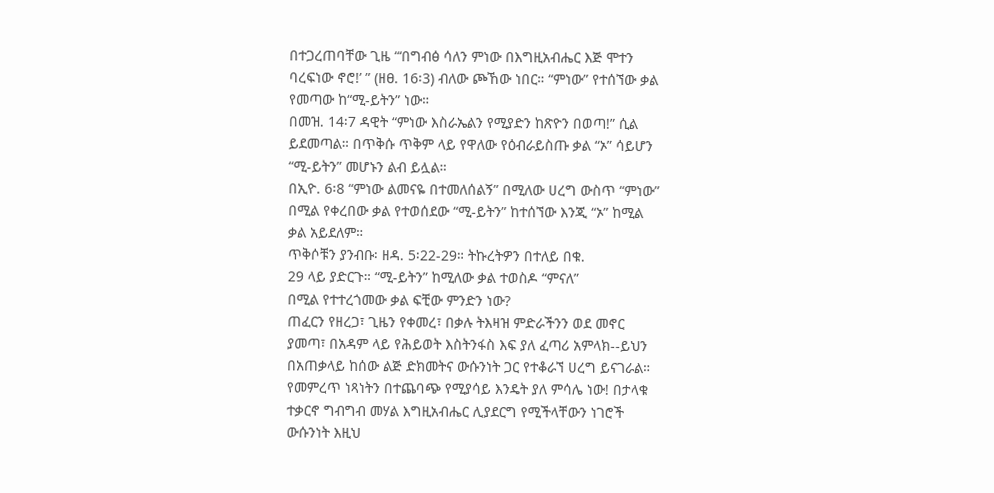በተጋረጠባቸው ጊዜ “‘በግብፅ ሳለን ምነው በእግዚአብሔር እጅ ሞተን
ባረፍነው ኖሮ!’ ” (ዘፀ. 16፡3) ብለው ጮኸው ነበር። “ምነው” የተሰኘው ቃል
የመጣው ከ“ሚ-ይትን” ነው።
በመዝ. 14፡7 ዳዊት “ምነው እስራኤልን የሚያድን ከጽዮን በወጣ!” ሲል
ይደመጣል። በጥቅሱ ጥቅም ላይ የዋለው የዕብራይስጡ ቃል “ኦ” ሳይሆን
“ሚ-ይትን” መሆኑን ልብ ይሏል።
በኢዮ. 6፡8 “ምነው ልመናዬ በተመለሰልኝ” በሚለው ሀረግ ውስጥ “ምነው”
በሚል የቀረበው ቃል የተወሰደው “ሚ-ይትን” ከተሰኘው እንጂ “ኦ” ከሚል
ቃል አይደለም።
ጥቅሶቹን ያንብቡ፡ ዘዳ. 5፡22-29። ትኩረትዎን በተለይ በቁ.
29 ላይ ያድርጉ። “ሚ-ይትን” ከሚለው ቃል ተወስዶ “ምናለ”
በሚል የተተረጎመው ቃል ፍቺው ምንድን ነው?
ጠፈርን የዘረጋ፣ ጊዜን የቀመረ፣ በቃሉ ትእዛዝ ምድራችንን ወደ መኖር
ያመጣ፣ በአዳም ላይ የሕይወት እስትንፋስ እፍ ያለ ፈጣሪ አምላክ--ይህን
በአጠቃላይ ከሰው ልጅ ድክመትና ውሱንነት ጋር የተቆራኘ ሀረግ ይናገራል።
የመምረጥ ነጻነትን በተጨባጭ የሚያሳይ እንዴት ያለ ምሳሌ ነው! በታላቁ
ተቃርኖ ግብግብ መሃል እግዚአብሔር ሊያደርግ የሚችላቸውን ነገሮች
ውሱንነት እዚህ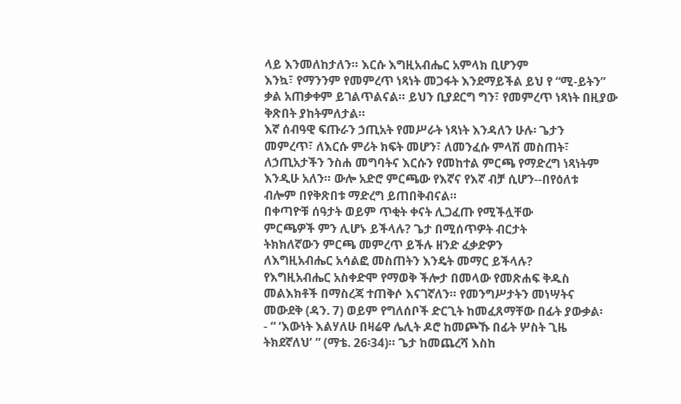ላይ እንመለከታለን። እርሱ እግዚአብሔር አምላክ ቢሆንም
እንኳ፣ የማንንም የመምረጥ ነጻነት መጋፋት እንደማይችል ይህ የ “ሚ-ይትን”
ቃል አጠቃቀም ይገልጥልናል። ይህን ቢያደርግ ግን፣ የመምረጥ ነጻነት በዚያው
ቅጽበት ያከትምለታል።
እኛ ሰብዓዊ ፍጡራን ኃጢአት የመሥራት ነጻነት እንዳለን ሁሉ፡ ጌታን
መምረጥ፣ ለእርሱ ምሪት ክፍት መሆን፣ ለመንፈሱ ምላሽ መስጠት፣
ለኃጢአታችን ንስሐ መግባትና እርሱን የመከተል ምርጫ የማድረግ ነጻነትም
እንዲሁ አለን። ውሎ አድሮ ምርጫው የእኛና የእኛ ብቻ ሲሆን--በየዕለቱ
ብሎም በየቅጽበቱ ማድረግ ይጠበቅብናል።
በቀጣዮቹ ሰዓታት ወይም ጥቂት ቀናት ሊጋፈጡ የሚችሏቸው
ምርጫዎች ምን ሊሆኑ ይችላሉ? ጌታ በሚሰጥዎት ብርታት
ትክክለኛውን ምርጫ መምረጥ ይችሉ ዘንድ ፈቃድዎን
ለእግዚአብሔር አሳልፎ መስጠትን እንዴት መማር ይችላሉ?
የእግዚአብሔር አስቀድሞ የማወቅ ችሎታ በመላው የመጽሐፍ ቅዱስ
መልእክቶች በማስረጃ ተጠቅሶ እናገኛለን። የመንግሥታትን መነሣትና
መውደቅ (ዳን. 7) ወይም የግለሰቦች ድርጊት ከመፈጸማቸው በፊት ያውቃል፡
- “ ‘እውነት እልሃለሁ በዛሬዋ ሌሊት ዶሮ ከመጮኹ በፊት ሦስት ጊዜ
ትክደኛለህ’ ” (ማቴ. 26፡34)። ጌታ ከመጨረሻ እስከ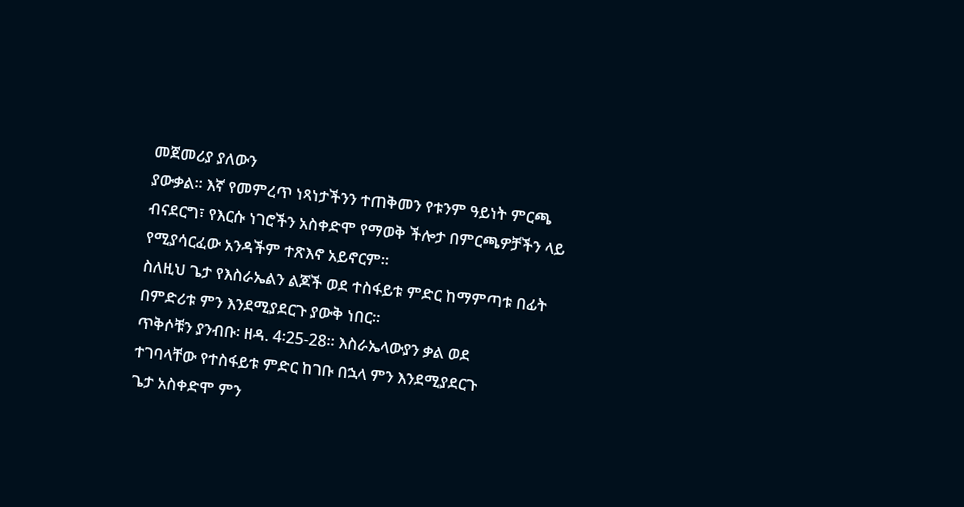መጀመሪያ ያለውን
ያውቃል። እኛ የመምረጥ ነጻነታችንን ተጠቅመን የቱንም ዓይነት ምርጫ
ብናደርግ፣ የእርሱ ነገሮችን አስቀድሞ የማወቅ ችሎታ በምርጫዎቻችን ላይ
የሚያሳርፈው አንዳችም ተጽእኖ አይኖርም።
ስለዚህ ጌታ የእስራኤልን ልጆች ወደ ተስፋይቱ ምድር ከማምጣቱ በፊት
በምድሪቱ ምን እንደሚያደርጉ ያውቅ ነበር።
ጥቅሶቹን ያንብቡ፡ ዘዳ. 4፡25-28። እስራኤላውያን ቃል ወደ
ተገባላቸው የተስፋይቱ ምድር ከገቡ በኋላ ምን እንደሚያደርጉ
ጌታ አስቀድሞ ምን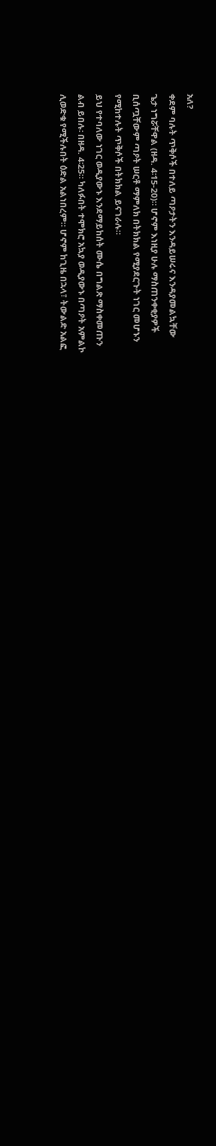አለ?
ቀደም ባሉት ጥቅሶች በተለይ ጣዖታትን እንዳይሠሩና እንዳያመልኳቸው
ጌታ ነግሯቸዋል (ዘዳ. 4፡15-20)። ሆኖም እነዚያ ሁሉ ማስጠንቀቂያዎች
ቢሰጧቸውም ጣዖት ሠርቶ ማምለክ በትክክል የሚያደርጉት ነገር መሆኑን
የሚከተሉት ጥቅሶች በትክክል ይናገራሉ።
ይህ የተባለው ነገር ወዲያውኑ እንደማይከሰት ሙሴ በግልጽ ማስቀመጡን
ልብ ይበሉ፡ በዘዳ. 4፡25። ካለፉበት ተሞክሮ አኳያ ወዲያውኑ በጣዖት አምልኮ
ሊወድቁ የሚችሉበት ዕድል አልነበረም። ሆኖም ከጊዜ በኋላ፣ ትውልድ አልፎ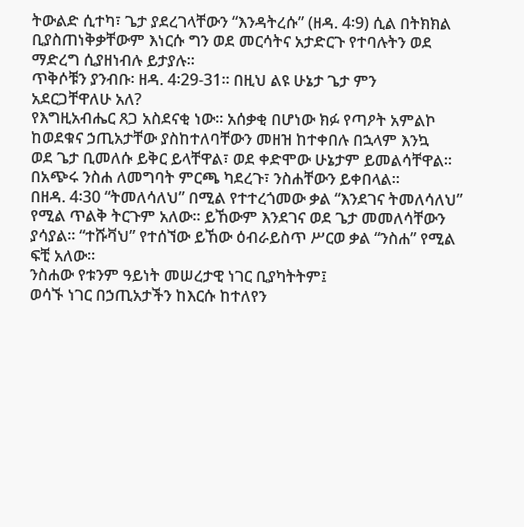ትውልድ ሲተካ፣ ጌታ ያደረገላቸውን “እንዳትረሱ” (ዘዳ. 4፡9) ሲል በትክክል
ቢያስጠነቅቃቸውም እነርሱ ግን ወደ መርሳትና አታድርጉ የተባሉትን ወደ
ማድረግ ሲያዘነብሉ ይታያሉ።
ጥቅሶቹን ያንብቡ፡ ዘዳ. 4፡29-31። በዚህ ልዩ ሁኔታ ጌታ ምን
አደርጋቸዋለሁ አለ?
የእግዚአብሔር ጸጋ አስደናቂ ነው። አሰቃቂ በሆነው ክፉ የጣዖት አምልኮ
ከወደቁና ኃጢአታቸው ያስከተለባቸውን መዘዝ ከተቀበሉ በኋላም እንኳ
ወደ ጌታ ቢመለሱ ይቅር ይላቸዋል፣ ወደ ቀድሞው ሁኔታም ይመልሳቸዋል።
በአጭሩ ንስሐ ለመግባት ምርጫ ካደረጉ፣ ንስሐቸውን ይቀበላል።
በዘዳ. 4፡30 “ትመለሳለህ” በሚል የተተረጎመው ቃል “እንደገና ትመለሳለህ”
የሚል ጥልቅ ትርጉም አለው። ይኸውም እንደገና ወደ ጌታ መመለሳቸውን
ያሳያል። “ተሹቫህ” የተሰኘው ይኸው ዕብራይስጥ ሥርወ ቃል “ንስሐ” የሚል
ፍቺ አለው።
ንስሐው የቱንም ዓይነት መሠረታዊ ነገር ቢያካትትም፤
ወሳኙ ነገር በኃጢአታችን ከእርሱ ከተለየን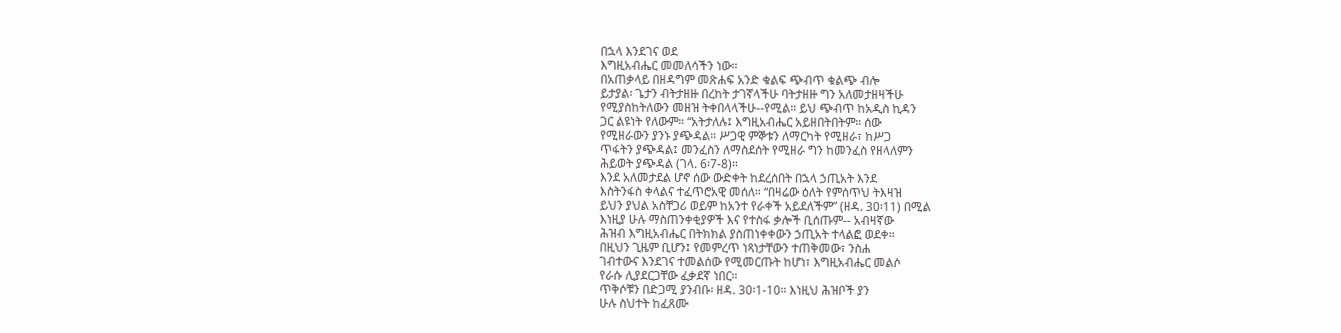በኋላ እንደገና ወደ
እግዚአብሔር መመለሳችን ነው።
በአጠቃላይ በዘዳግም መጽሐፍ አንድ ቁልፍ ጭብጥ ቁልጭ ብሎ
ይታያል፡ ጌታን ብትታዘዙ በረከት ታገኛላችሁ ባትታዘዙ ግን አለመታዘዛችሁ
የሚያስከትለውን መዘዝ ትቀበላላችሁ--የሚል። ይህ ጭብጥ ከአዲስ ኪዳን
ጋር ልዩነት የለውም። “አትታለሉ፤ እግዚአብሔር አይዘበትበትም። ሰው
የሚዘራውን ያንኑ ያጭዳል። ሥጋዊ ምኞቱን ለማርካት የሚዘራ፣ ከሥጋ
ጥፋትን ያጭዳል፤ መንፈስን ለማስደሰት የሚዘራ ግን ከመንፈስ የዘላለምን
ሕይወት ያጭዳል (ገላ. 6፡7-8)።
እንደ አለመታደል ሆኖ ሰው ውድቀት ከደረሰበት በኋላ ኃጢአት እንደ
እስትንፋስ ቀላልና ተፈጥሮአዊ መሰለ። “በዛሬው ዕለት የምሰጥህ ትእዛዝ
ይህን ያህል አስቸጋሪ ወይም ከአንተ የራቀች አይደለችም” (ዘዳ. 30፡11) በሚል
እነዚያ ሁሉ ማስጠንቀቂያዎች እና የተስፋ ቃሎች ቢሰጡም-- አብዛኛው
ሕዝብ እግዚአብሔር በትክክል ያስጠነቀቀውን ኃጢአት ተላልፎ ወደቀ።
በዚህን ጊዜም ቢሆን፤ የመምረጥ ነጻነታቸውን ተጠቅመው፣ ንስሐ
ገብተውና እንደገና ተመልሰው የሚመርጡት ከሆነ፣ እግዚአብሔር መልሶ
የራሱ ሊያደርጋቸው ፈቃደኛ ነበር።
ጥቅሶቹን በድጋሚ ያንብቡ፡ ዘዳ. 30፡1-10። እነዚህ ሕዝቦች ያን
ሁሉ ስህተት ከፈጸሙ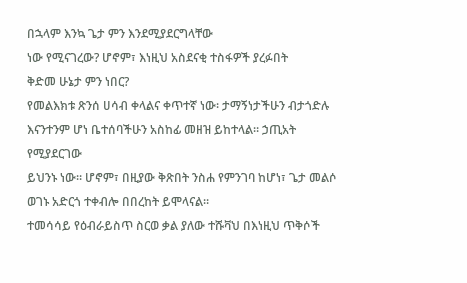በኋላም እንኳ ጌታ ምን እንደሚያደርግላቸው
ነው የሚናገረው? ሆኖም፣ እነዚህ አስደናቂ ተስፋዎች ያረፉበት
ቅድመ ሁኔታ ምን ነበር?
የመልእክቱ ጽንሰ ሀሳብ ቀላልና ቀጥተኛ ነው፡ ታማኝነታችሁን ብታጎድሉ
እናንተንም ሆነ ቤተሰባችሁን አስከፊ መዘዝ ይከተላል። ኃጢአት የሚያደርገው
ይህንኑ ነው። ሆኖም፣ በዚያው ቅጽበት ንስሐ የምንገባ ከሆነ፣ ጌታ መልሶ
ወገኑ አድርጎ ተቀብሎ በበረከት ይሞላናል።
ተመሳሳይ የዕብራይስጥ ስርወ ቃል ያለው ተሹቫህ በእነዚህ ጥቅሶች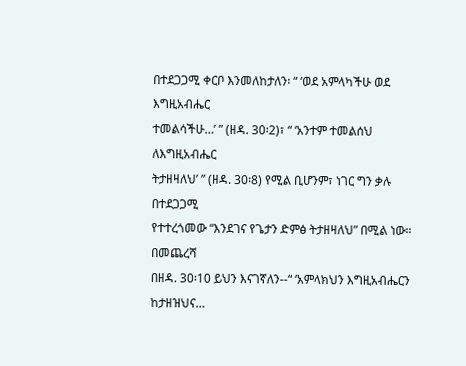በተደጋጋሚ ቀርቦ እንመለከታለን፡ “ ‘ወደ አምላካችሁ ወደ እግዚአብሔር
ተመልሳችሁ…’ ” (ዘዳ. 30፡2)፣ “ ‘አንተም ተመልሰህ ለእግዚአብሔር
ትታዘዛለህ’ ” (ዘዳ. 30፡8) የሚል ቢሆንም፣ ነገር ግን ቃሉ በተደጋጋሚ
የተተረጎመው “እንደገና የጌታን ድምፅ ትታዘዛለህ” በሚል ነው። በመጨረሻ
በዘዳ. 30፡10 ይህን እናገኛለን--“ ‘አምላክህን እግዚአብሔርን ከታዘዝህና…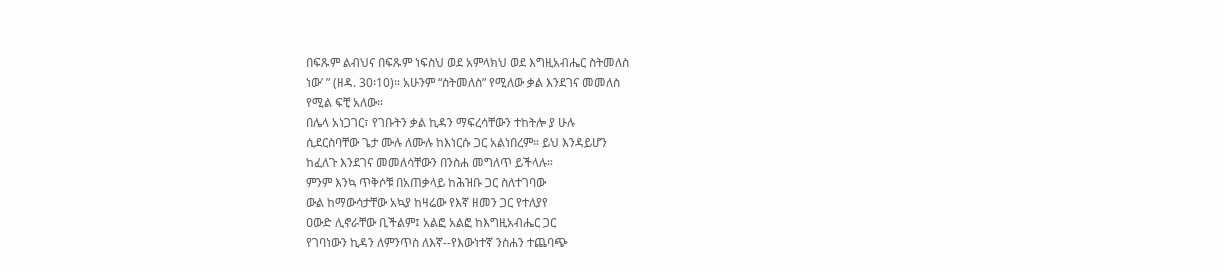በፍጹም ልብህና በፍጹም ነፍስህ ወደ አምላክህ ወደ እግዚአብሔር ስትመለስ
ነው’ ” (ዘዳ. 30፡10)። አሁንም “ስትመለስ” የሚለው ቃል እንደገና መመለስ
የሚል ፍቺ አለው።
በሌላ አነጋገር፣ የገቡትን ቃል ኪዳን ማፍረሳቸውን ተከትሎ ያ ሁሉ
ሲደርስባቸው ጌታ ሙሉ ለሙሉ ከእነርሱ ጋር አልነበረም። ይህ እንዳይሆን
ከፈለጉ እንደገና መመለሳቸውን በንስሐ መግለጥ ይችላሉ።
ምንም እንኳ ጥቅሶቹ በአጠቃላይ ከሕዝቡ ጋር ስለተገባው
ውል ከማውሳታቸው አኳያ ከዛሬው የእኛ ዘመን ጋር የተለያየ
ዐውድ ሊኖራቸው ቢችልም፤ አልፎ አልፎ ከእግዚአብሔር ጋር
የገባነውን ኪዳን ለምንጥስ ለእኛ--የእውነተኛ ንስሐን ተጨባጭ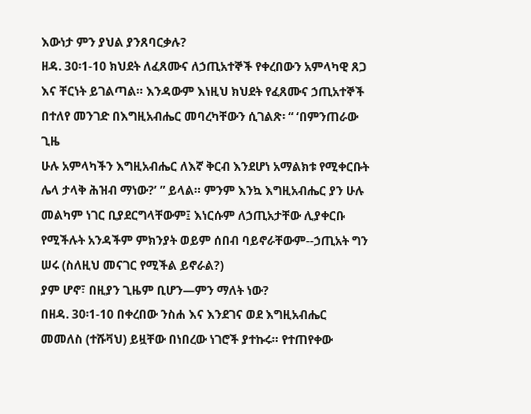እውነታ ምን ያህል ያንጸባርቃሉ?
ዘዳ. 30፡1-10 ክህደት ለፈጸሙና ለኃጢአተኞች የቀረበውን አምላካዊ ጸጋ
እና ቸርነት ይገልጣል። እንዳውም እነዚህ ክህደት የፈጸሙና ኃጢአተኞች
በተለየ መንገድ በእግዚአብሔር መባረካቸውን ሲገልጽ፡ “ ‘በምንጠራው ጊዜ
ሁሉ አምላካችን እግዚአብሔር ለእኛ ቅርብ እንደሆነ አማልክቱ የሚቀርቡት
ሌላ ታላቅ ሕዝብ ማነው?’ ” ይላል። ምንም እንኳ እግዚአብሔር ያን ሁሉ
መልካም ነገር ቢያደርግላቸውም፤ እነርሱም ለኃጢአታቸው ሊያቀርቡ
የሚችሉት አንዳችም ምክንያት ወይም ሰበብ ባይኖራቸውም--ኃጢአት ግን
ሠሩ (ስለዚህ መናገር የሚችል ይኖራል?)
ያም ሆኖ፣ በዚያን ጊዜም ቢሆን—ምን ማለት ነው?
በዘዳ. 30፡1-10 በቀረበው ንስሐ እና እንደገና ወደ እግዚአብሔር
መመለስ (ተሹቫህ) ይዟቸው በነበረው ነገሮች ያተኩሩ። የተጠየቀው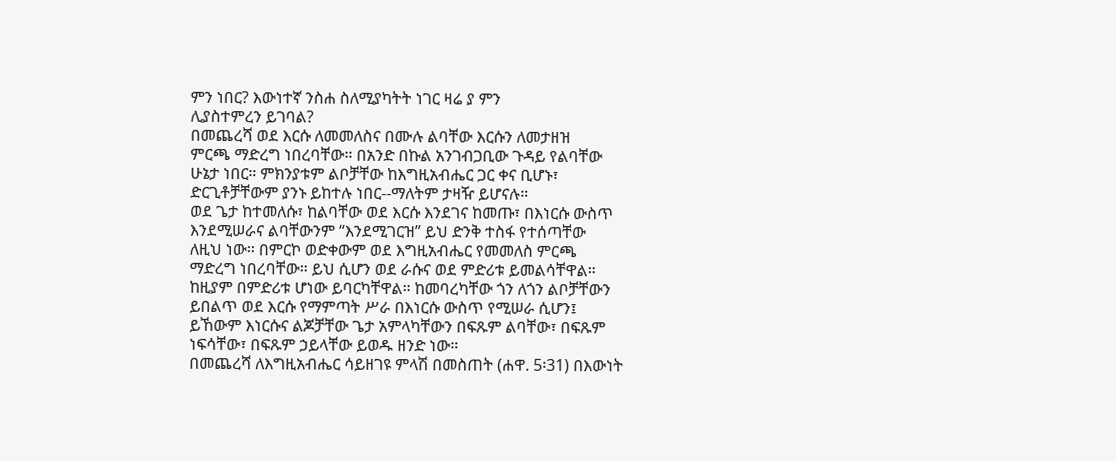ምን ነበር? እውነተኛ ንስሐ ስለሚያካትት ነገር ዛሬ ያ ምን
ሊያስተምረን ይገባል?
በመጨረሻ ወደ እርሱ ለመመለስና በሙሉ ልባቸው እርሱን ለመታዘዝ
ምርጫ ማድረግ ነበረባቸው። በአንድ በኩል አንገብጋቢው ጉዳይ የልባቸው
ሁኔታ ነበር። ምክንያቱም ልቦቻቸው ከእግዚአብሔር ጋር ቀና ቢሆኑ፣
ድርጊቶቻቸውም ያንኑ ይከተሉ ነበር--ማለትም ታዛዥ ይሆናሉ።
ወደ ጌታ ከተመለሱ፣ ከልባቸው ወደ እርሱ እንደገና ከመጡ፣ በእነርሱ ውስጥ
እንደሚሠራና ልባቸውንም “እንደሚገርዝ” ይህ ድንቅ ተስፋ የተሰጣቸው
ለዚህ ነው። በምርኮ ወድቀውም ወደ እግዚአብሔር የመመለስ ምርጫ
ማድረግ ነበረባቸው። ይህ ሲሆን ወደ ራሱና ወደ ምድሪቱ ይመልሳቸዋል።
ከዚያም በምድሪቱ ሆነው ይባርካቸዋል። ከመባረካቸው ጎን ለጎን ልቦቻቸውን
ይበልጥ ወደ እርሱ የማምጣት ሥራ በእነርሱ ውስጥ የሚሠራ ሲሆን፤
ይኸውም እነርሱና ልጆቻቸው ጌታ አምላካቸውን በፍጹም ልባቸው፣ በፍጹም
ነፍሳቸው፣ በፍጹም ኃይላቸው ይወዱ ዘንድ ነው።
በመጨረሻ ለእግዚአብሔር ሳይዘገዩ ምላሽ በመስጠት (ሐዋ. 5፡31) በእውነት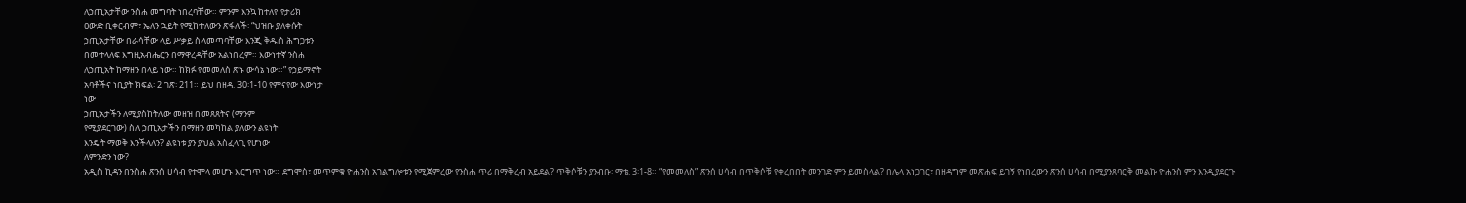ለኃጢአታቸው ንስሐ መግባት ነበረባቸው። ምንም እንኳ ከተለየ የታሪክ
ዐውድ ቢቀርብም፣ ኤለን ኋይት የሚከተለውን ጽፋለች፡ “ህዝቡ ያለቀሱት
ኃጢአታቸው በራሳቸው ላይ ሥቃይ ስላመጣባቸው እንጂ ቅዱስ ሕግጋቱን
በመተላለፍ እግዚአብሔርን በማዋረዳቸው አልነበረም። እውነተኛ ንስሐ
ለኃጢአት ከማዘን በላይ ነው። ከክፉ የመመለስ ጽኑ ውሳኔ ነው።” የኃይማኖት
አባቶችና ነቢያት ክፍል፡ 2 ገጽ፡ 211። ይህ በዘዳ. 30፡1-10 የምናየው እውነታ
ነው
ኃጢአታችን ለሚያስከትለው መዘዝ በመጸጸትና (ማንም
የሚያደርገው) ስለ ኃጢአታችን በማዘን መካከል ያለውን ልዩነት
እንዴት ማወቅ እንችላለን? ልዩነቱ ያን ያህል አስፈላጊ የሆነው
ለምንድን ነው?
አዲስ ኪዳን በንስሐ ጽንሰ ሀሳብ የተሞላ መሆኑ እርግጥ ነው። ደግሞስ፣ መጥምቁ ዮሐንስ አገልግሎቱን የሚጀምረው የንስሐ ጥሪ በማቅረብ አይደል? ጥቅሶቹን ያንብቡ፡ ማቴ. 3፡1-8። “የመመለስ” ጽንሰ ሀሳብ በጥቅሶቹ የቀረበበት መንገድ ምን ይመስላል? በሌላ አነጋገር፣ በዘዳግም መጽሐፍ ይገኝ የነበረውን ጽንሰ ሀሳብ በሚያንጸባርቅ መልኩ ዮሐንስ ምን እንዲያደርጉ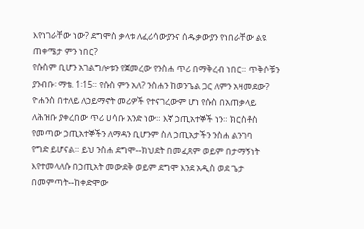እየነገራቸው ነው? ደግሞስ ቃላቱ ለፈሪሳውያንና ሰዱቃውያን የነበራቸው ልዩ ጠቀሜታ ምን ነበር?
የሱስም ቢሆን አገልግሎቱን የጀመረው የንስሐ ጥሪ በማቅረብ ነበር። ጥቅሶቹን ያንብቡ፡ ማቴ. 1፡15። የሱስ ምን አለ? ንስሐን ከወንጌል ጋር ለምን አዛመደው?
ዮሐንስ በተለይ ለኃይማኖት መሪዎች የተናገረውም ሆነ የሱስ በአጠቃላይ
ለሕዝቡ ያቀረበው ጥሪ ሀሳቡ አንድ ነው። እኛ ኃጢአተኞች ነን። ክርስቶስ
የመጣው ኃጢአተኞችን ለማዳን ቢሆንም ስለ ኃጢአታችን ንስሐ ልንገባ
የግድ ይሆናል። ይህ ንስሐ ደግሞ--ክህደት በመፈጸም ወይም በታማኝነት
እየተመላለሱ በኃጢአት መውደቅ ወይም ደግሞ እንደ አዲስ ወደ ጌታ
በመምጣት--ከቀድሞው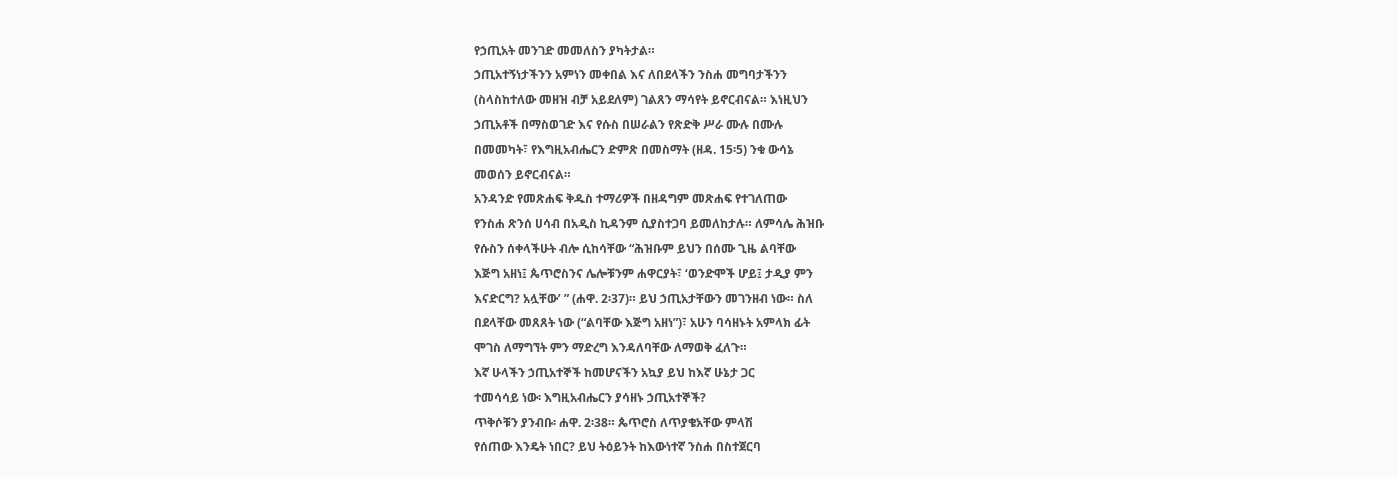የኃጢአት መንገድ መመለስን ያካትታል።
ኃጢአተኝነታችንን አምነን መቀበል እና ለበደላችን ንስሐ መግባታችንን
(ስላስከተለው መዘዝ ብቻ አይደለም) ገልጸን ማሳየት ይኖርብናል። እነዚህን
ኃጢአቶች በማስወገድ እና የሱስ በሠራልን የጽድቅ ሥራ ሙሉ በሙሉ
በመመካት፣ የእግዚአብሔርን ድምጽ በመስማት (ዘዳ. 15፡5) ንቁ ውሳኔ
መወሰን ይኖርብናል።
አንዳንድ የመጽሐፍ ቅዱስ ተማሪዎች በዘዳግም መጽሐፍ የተገለጠው
የንስሐ ጽንሰ ሀሳብ በአዲስ ኪዳንም ሲያስተጋባ ይመለከታሉ። ለምሳሌ ሕዝቡ
የሱስን ሰቀላችሁት ብሎ ሲከሳቸው “ሕዝቡም ይህን በሰሙ ጊዜ ልባቸው
እጅግ አዘነ፤ ጴጥሮስንና ሌሎቹንም ሐዋርያት፣ ‘ወንድሞች ሆይ፤ ታዲያ ምን
እናድርግ? አሏቸው’ ” (ሐዋ. 2፡37)። ይህ ኃጢአታቸውን መገንዘብ ነው። ስለ
በደላቸው መጸጸት ነው (“ልባቸው እጅግ አዘነ”)፣ አሁን ባሳዘኑት አምላክ ፊት
ሞገስ ለማግኘት ምን ማድረግ እንዳለባቸው ለማወቅ ፈለጉ።
እኛ ሁላችን ኃጢአተኞች ከመሆናችን አኳያ ይህ ከእኛ ሁኔታ ጋር
ተመሳሳይ ነው፡ እግዚአብሔርን ያሳዘኑ ኃጢአተኞች?
ጥቅሶቹን ያንብቡ፡ ሐዋ. 2፡38። ጴጥሮስ ለጥያቄአቸው ምላሽ
የሰጠው እንዴት ነበር? ይህ ትዕይንት ከእውነተኛ ንስሐ በስተጀርባ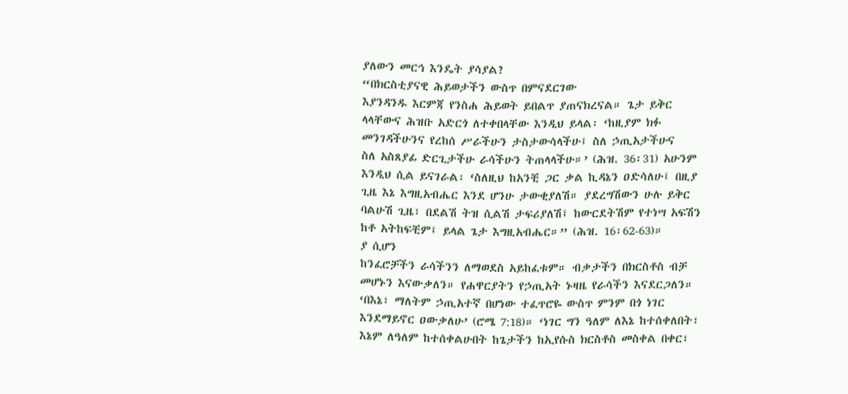ያለውን መርኅ እንዴት ያሳያል?
“በክርስቲያናዊ ሕይወታችን ውስጥ በምናደርገው
እያንዳንዱ እርምጃ የንስሐ ሕይወት ይበልጥ ያጠናክረናል። ጌታ ይቅር
ላላቸውና ሕዝቡ አድርጎ ለተቀበላቸው እንዲህ ይላል፡ ‘ከዚያም ክፉ
መንገዳችሁንና የረከሰ ሥራችሁን ታስታውሳላችሁ፤ ስለ ኃጢአታችሁና
ስለ አስጸያፊ ድርጊታችሁ ራሳችሁን ትጠላላችሁ።’ (ሕዝ. 36፡31) አሁንም
እንዲህ ሲል ይናገራል፡ ‘ስለዚህ ከአንቺ ጋር ቃል ኪዳኔን ዐድሳለሁ፤ በዚያ
ጊዜ እኔ እግዚአብሔር እንደ ሆንሁ ታውቂያለሽ። ያደረግሽውን ሁሉ ይቅር
ባልሁሽ ጊዜ፣ በደልሽ ትዝ ሲልሽ ታፍሪያለሽ፤ ከውርደትሽም የተነሣ አፍሽን
ከቶ አትከፍቺም፤ ይላል ጌታ እግዚአብሔር።” (ሕዝ. 16፡62-63)።
ያ ሲሆን
ከንፈሮቻችን ራሳችንን ለማወደስ አይከፈቱም። ብቃታችን በክርስቶስ ብቻ
መሆኑን እናውቃለን። የሐዋርያትን የኃጢአት ኑዛዜ የራሳችን እናደርጋለን።
‘በእኔ፣ ማለትም ኃጢአተኛ በሆነው ተፈጥሮዬ ውስጥ ምንም በጎ ነገር
እንደማይኖር ዐውቃለሁ’ (ሮሜ 7:18)። ‘ነገር ግን ዓለም ለእኔ ከተሰቀለበት፣
እኔም ለዓለም ከተሰቀልሁበት ከጌታችን ከኢየሱስ ክርስቶስ መስቀል በቀር፣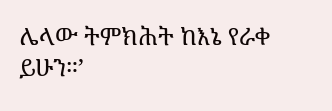ሌላው ትምክሕት ከእኔ የራቀ ይሁን።’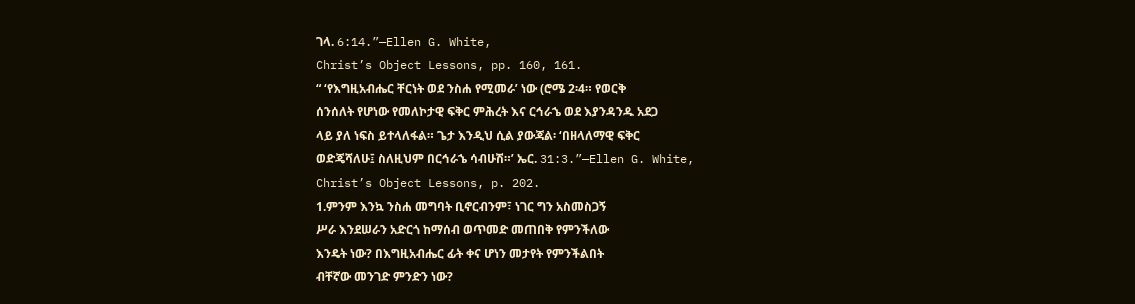ገላ. 6:14.”—Ellen G. White,
Christ’s Object Lessons, pp. 160, 161.
“ ‘የእግዚአብሔር ቸርነት ወደ ንስሐ የሚመራ’ ነው (ሮሜ 2፡4። የወርቅ
ሰንሰለት የሆነው የመለኮታዊ ፍቅር ምሕረት እና ርኅራኄ ወደ እያንዳንዱ አደጋ
ላይ ያለ ነፍስ ይተላለፋል። ጌታ እንዲህ ሲል ያውጃል፡ ‘በዘላለማዊ ፍቅር
ወድጄሻለሁ፤ ስለዚህም በርኅራኄ ሳብሁሽ።’ ኤር. 31:3.”—Ellen G. White,
Christ’s Object Lessons, p. 202.
1.ምንም እንኳ ንስሐ መግባት ቢኖርብንም፣ ነገር ግን አስመስጋኝ
ሥራ እንደሠራን አድርጎ ከማሰብ ወጥመድ መጠበቅ የምንችለው
እንዴት ነው? በእግዚአብሔር ፊት ቀና ሆነን መታየት የምንችልበት
ብቸኛው መንገድ ምንድን ነው?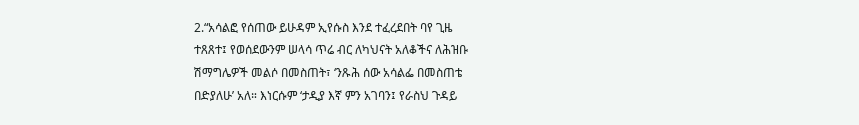2.“አሳልፎ የሰጠው ይሁዳም ኢየሱስ እንደ ተፈረደበት ባየ ጊዜ
ተጸጸተ፤ የወሰደውንም ሠላሳ ጥሬ ብር ለካህናት አለቆችና ለሕዝቡ
ሽማግሌዎች መልሶ በመስጠት፣ ‘ንጹሕ ሰው አሳልፌ በመስጠቴ
በድያለሁ’ አለ። እነርሱም ‘ታዲያ እኛ ምን አገባን፤ የራስህ ጉዳይ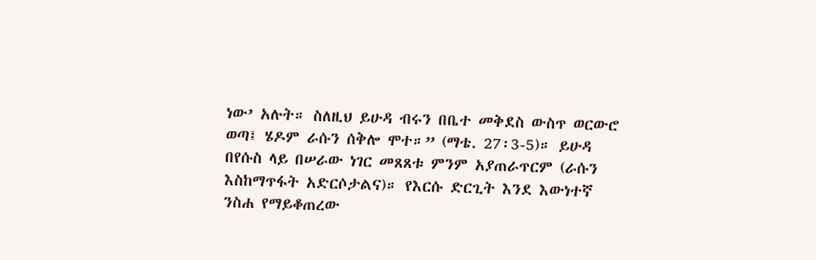ነው’ አሉት። ስለዚህ ይሁዳ ብሩን በቤተ መቅደስ ውስጥ ወርውሮ
ወጣ፤ ሄዶም ራሱን ሰቅሎ ሞተ።” (ማቴ. 27፡3-5)። ይሁዳ
በየሱስ ላይ በሠራው ነገር መጸጸቱ ምንም አያጠራጥርም (ራሱን
እስከማጥፋት አድርሶታልና)። የእርሱ ድርጊት እንደ እውነተኛ
ንስሐ የማይቆጠረው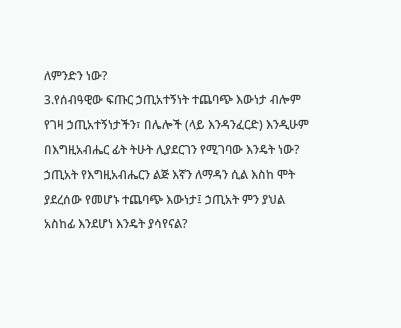ለምንድን ነው?
3.የሰብዓዊው ፍጡር ኃጢአተኝነት ተጨባጭ እውነታ ብሎም
የገዛ ኃጢአተኝነታችን፣ በሌሎች (ላይ እንዳንፈርድ) እንዲሁም
በእግዚአብሔር ፊት ትሁት ሊያደርገን የሚገባው እንዴት ነው?
ኃጢአት የእግዚአብሔርን ልጅ እኛን ለማዳን ሲል እስከ ሞት
ያደረሰው የመሆኑ ተጨባጭ እውነታ፤ ኃጢአት ምን ያህል
አስከፊ እንደሆነ እንዴት ያሳየናል?